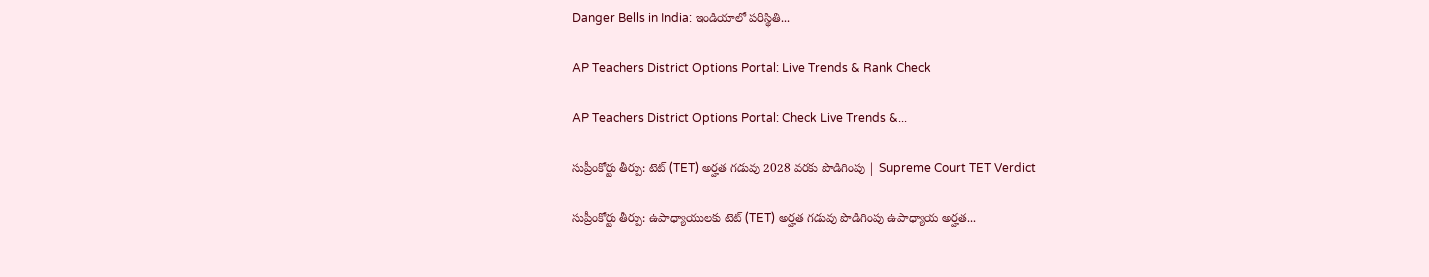Danger Bells in India: ఇండియాలో పరిస్థితి...

AP Teachers District Options Portal: Live Trends & Rank Check

AP Teachers District Options Portal: Check Live Trends &...

సుప్రీంకోర్టు తీర్పు: టెట్ (TET) అర్హత గడువు 2028 వరకు పొడిగింపు | Supreme Court TET Verdict

సుప్రీంకోర్టు తీర్పు: ఉపాధ్యాయులకు టెట్ (TET) అర్హత గడువు పొడిగింపు ఉపాధ్యాయ అర్హత...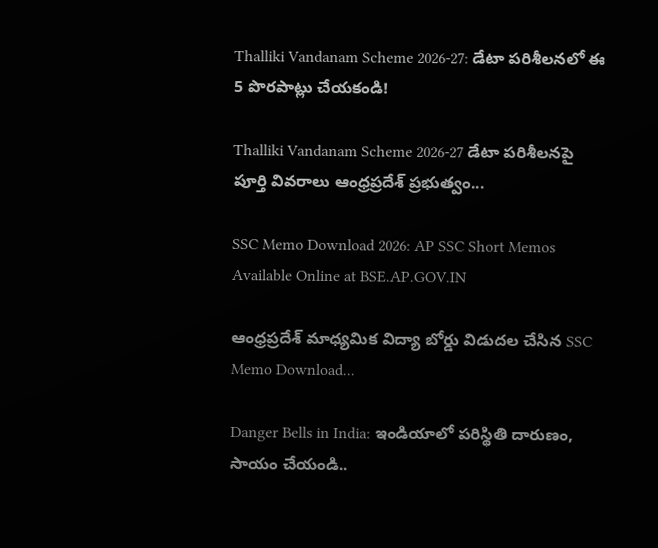Thalliki Vandanam Scheme 2026-27: డేటా పరిశీలనలో ఈ 5 పొరపాట్లు చేయకండి!

Thalliki Vandanam Scheme 2026-27 డేటా పరిశీలనపై పూర్తి వివరాలు ఆంధ్రప్రదేశ్ ప్రభుత్వం...

SSC Memo Download 2026: AP SSC Short Memos Available Online at BSE.AP.GOV.IN

ఆంధ్రప్రదేశ్ మాధ్యమిక విద్యా బోర్డు విడుదల చేసిన SSC Memo Download...

Danger Bells in India: ఇండియాలో పరిస్థితి దారుణం, సాయం చేయండి..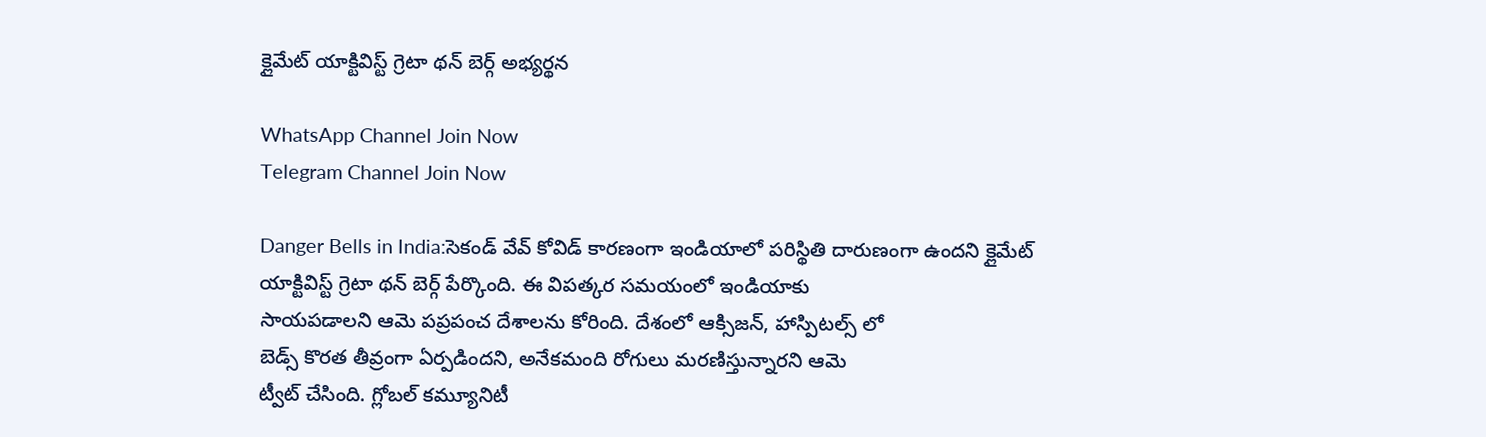క్లైమేట్ యాక్టివిస్ట్ గ్రెటా థన్ బెర్గ్ అభ్యర్థన

WhatsApp Channel Join Now
Telegram Channel Join Now

Danger Bells in India:సెకండ్ వేవ్ కోవిడ్ కారణంగా ఇండియాలో పరిస్థితి దారుణంగా ఉందని క్లైమేట్
యాక్టివిస్ట్ గ్రెటా థన్ బెర్గ్ పేర్కొంది. ఈ విపత్కర సమయంలో ఇండియాకు
సాయపడాలని ఆమె పప్రపంచ దేశాలను కోరింది. దేశంలో ఆక్సిజన్, హాస్పిటల్స్ లో
బెడ్స్ కొరత తీవ్రంగా ఏర్పడిందని, అనేకమంది రోగులు మరణిస్తున్నారని ఆమె
ట్వీట్ చేసింది. గ్లోబల్ కమ్యూనిటీ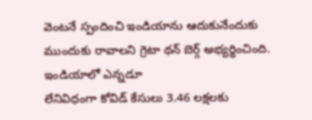వెంటనే స్పందించి ఇండియాను ఆదుకునేందుకు
ముందుకు రావాలని గ్రెటా థన్ బెర్గ్ అభ్యర్థించింది. ఇండియాలో ఎన్నడూ
లేనివిధంగా కోవిడ్ కేసులు 3.46 లక్షలకు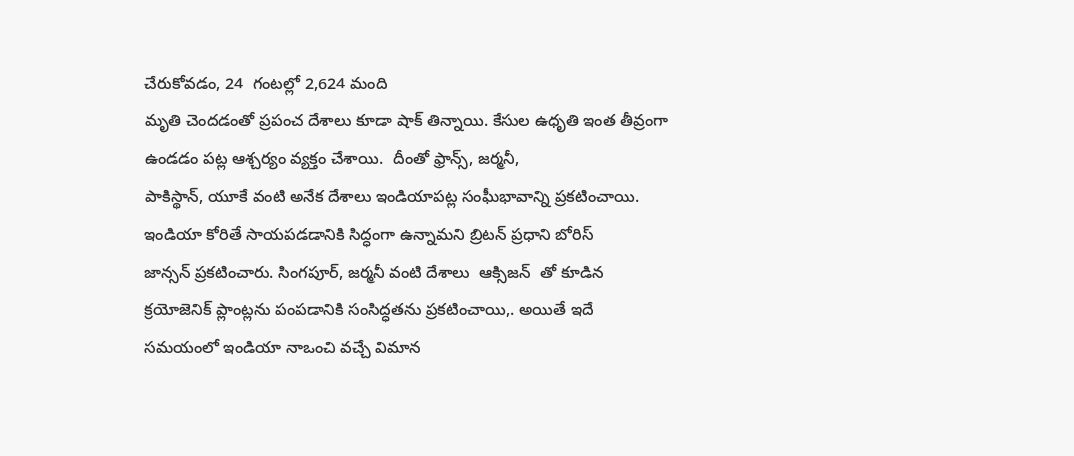చేరుకోవడం, 24  గంటల్లో 2,624 మంది
మృతి చెందడంతో ప్రపంచ దేశాలు కూడా షాక్ తిన్నాయి. కేసుల ఉధృతి ఇంత తీవ్రంగా
ఉండడం పట్ల ఆశ్చర్యం వ్యక్తం చేశాయి.  దీంతో ఫ్రాన్స్, జర్మనీ,
పాకిస్థాన్, యూకే వంటి అనేక దేశాలు ఇండియాపట్ల సంఘీభావాన్ని ప్రకటించాయి.
ఇండియా కోరితే సాయపడడానికి సిద్ధంగా ఉన్నామని బ్రిటన్ ప్రధాని బోరిస్
జాన్సన్ ప్రకటించారు. సింగపూర్, జర్మనీ వంటి దేశాలు  ఆక్సిజన్  తో కూడిన
క్రయోజెనిక్ ప్లాంట్లను పంపడానికి సంసిద్ధతను ప్రకటించాయి,. అయితే ఇదే
సమయంలో ఇండియా నాఒంచి వచ్చే విమాన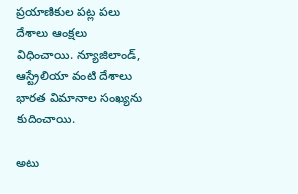ప్రయాణికుల పట్ల పలు దేశాలు ఆంక్షలు
విధించాయి. న్యూజిలాండ్, ఆస్ట్రేలియా వంటి దేశాలు  భారత విమానాల సంఖ్యను
కుదించాయి.

అటు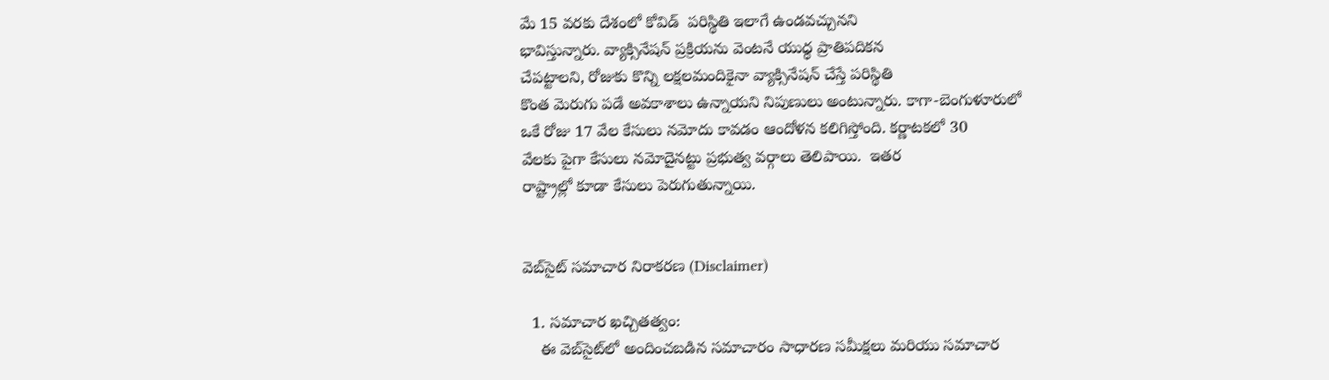మే 15 వరకు దేశంలో కోవిడ్  పరిస్థితి ఇలాగే ఉండవచ్చునని
భావిస్తున్నారు. వ్యాక్సినేషన్ ప్రక్రియను వెంటనే యుధ్ధ ప్రాతిపదికన
చేపట్టాలని, రోజుకు కొన్ని లక్షలమందికైనా వ్యాక్సినేషన్ చేస్తే పరిస్థితి
కొంత మెరుగు పడే అవకాశాలు ఉన్నాయని నిపుణులు అంటున్నారు. కాగా-బెంగుళూరులో
ఒకే రోజు 17 వేల కేసులు నమోదు కావడం ఆందోళన కలిగిస్తోంది. కర్ణాటకలో 30
వేలకు పైగా కేసులు నమోదైనట్టు ప్రభుత్వ వర్గాలు తెలిపాయి.  ఇతర
రాష్ట్రాల్లో కూడా కేసులు పెరుగుతున్నాయి.


వెబ్‌సైట్ సమాచార నిరాకరణ (Disclaimer)

  1. సమాచార ఖచ్చితత్వం:
    ఈ వెబ్‌సైట్‌లో అందించబడిన సమాచారం సాధారణ సమీక్షలు మరియు సమాచార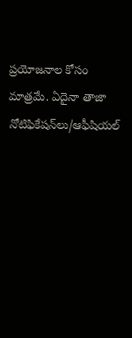ప్రయోజనాల కోసం మాత్రమే. ఏదైనా తాజా నోటిఫికేషన్‌లు/ఆఫీషియల్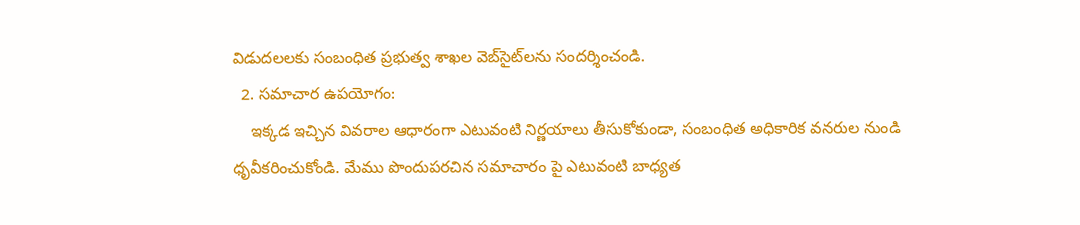విడుదలలకు సంబంధిత ప్రభుత్వ శాఖల వెబ్‌సైట్‌లను సందర్శించండి.
  2. సమాచార ఉపయోగం:
    ఇక్కడ ఇచ్చిన వివరాల ఆధారంగా ఎటువంటి నిర్ణయాలు తీసుకోకుండా, సంబంధిత అధికారిక వనరుల నుండి ధృవీకరించుకోండి. మేము పొందుపరచిన సమాచారం పై ఎటువంటి బాధ్యత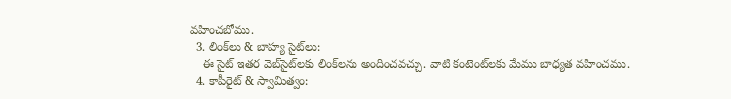వహించబోము.
  3. లింక్‌లు & బాహ్య సైట్‌లు:
    ఈ సైట్ ఇతర వెబ్‌సైట్‌లకు లింక్‌లను అందించవచ్చు. వాటి కంటెంట్‌లకు మేము బాధ్యత వహించము.
  4. కాపీరైట్ & స్వామిత్వం: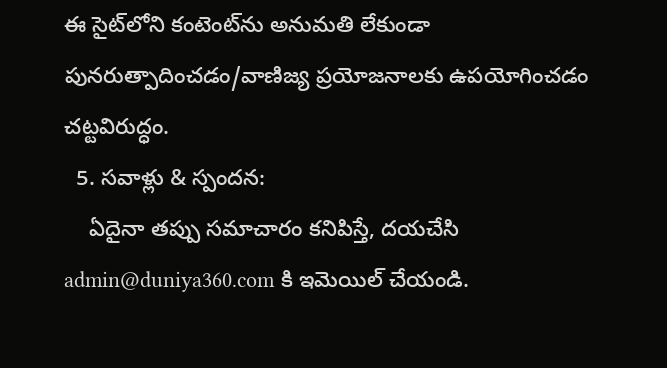ఈ సైట్‌లోని కంటెంట్‌ను అనుమతి లేకుండా పునరుత్పాదించడం/వాణిజ్య ప్రయోజనాలకు ఉపయోగించడం చట్టవిరుద్ధం.
  5. సవాళ్లు & స్పందన:
    ఏదైనా తప్పు సమాచారం కనిపిస్తే, దయచేసి admin@duniya360.com కి ఇమెయిల్ చేయండి.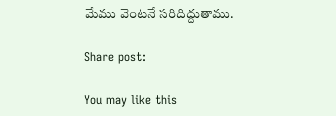మేము వెంటనే సరిదిద్దుతాము.

Share post:

You may like this